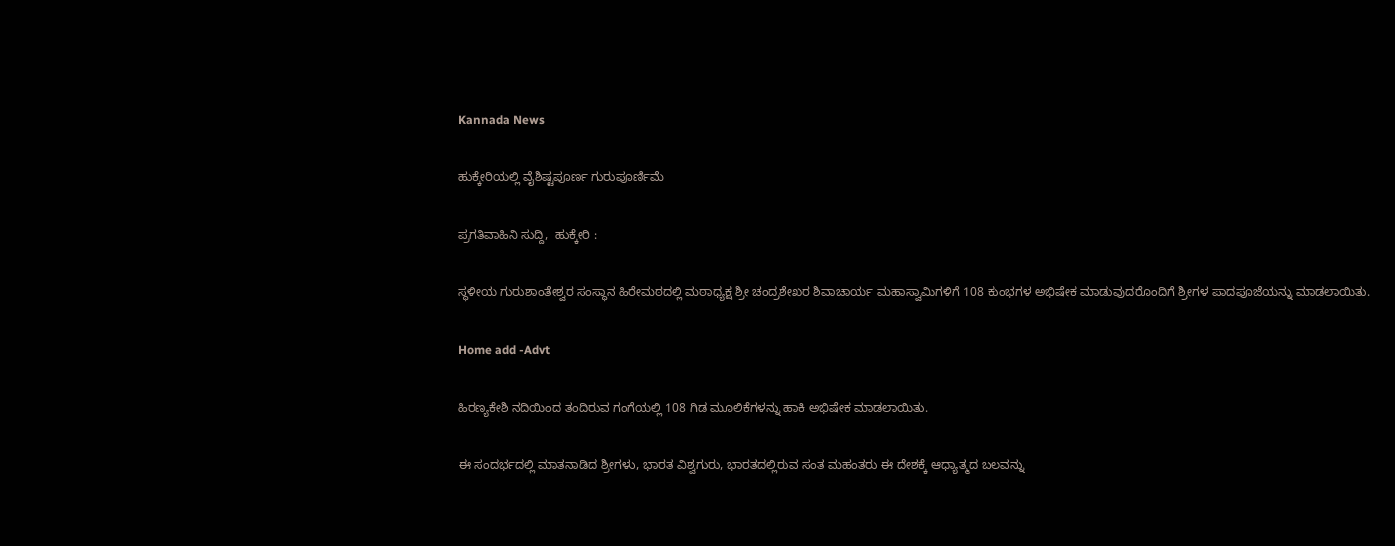Kannada News

ಹುಕ್ಕೇರಿಯಲ್ಲಿ ವೈಶಿಷ್ಟಪೂರ್ಣ ಗುರುಪೂರ್ಣಿಮೆ

ಪ್ರಗತಿವಾಹಿನಿ ಸುದ್ದಿ,  ಹುಕ್ಕೇರಿ :

ಸ್ಥಳೀಯ ಗುರುಶಾಂತೇಶ್ವರ ಸಂಸ್ಥಾನ ಹಿರೇಮಠದಲ್ಲಿ ಮಠಾಧ್ಯಕ್ಷ ಶ್ರೀ ಚಂದ್ರಶೇಖರ ಶಿವಾಚಾರ್ಯ ಮಹಾಸ್ವಾಮಿಗಳಿಗೆ 108 ಕುಂಭಗಳ ಅಭಿಷೇಕ ಮಾಡುವುದರೊಂದಿಗೆ ಶ್ರೀಗಳ ಪಾದಪೂಜೆಯನ್ನು ಮಾಡಲಾಯಿತು.

Home add -Advt

ಹಿರಣ್ಯಕೇಶಿ ನದಿಯಿಂದ ತಂದಿರುವ ಗಂಗೆಯಲ್ಲಿ 108 ಗಿಡ ಮೂಲಿಕೆಗಳನ್ನು ಹಾಕಿ ಅಭಿಷೇಕ ಮಾಡಲಾಯಿತು.

ಈ ಸಂದರ್ಭದಲ್ಲಿ ಮಾತನಾಡಿದ ಶ್ರೀಗಳು, ಭಾರತ ವಿಶ್ವಗುರು, ಭಾರತದಲ್ಲಿರುವ ಸಂತ ಮಹಂತರು ಈ ದೇಶಕ್ಕೆ ಆಧ್ಯಾತ್ಮದ ಬಲವನ್ನು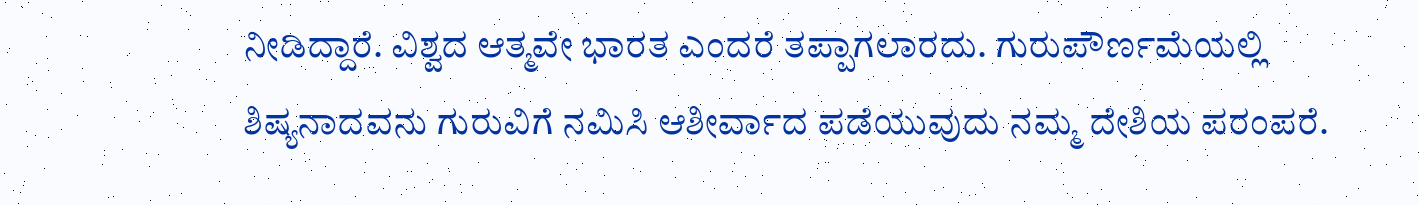ನೀಡಿದ್ದಾರೆ. ವಿಶ್ವದ ಆತ್ಮವೇ ಭಾರತ ಎಂದರೆ ತಪ್ಪಾಗಲಾರದು. ಗುರುಪೌರ್ಣಮೆಯಲ್ಲಿ ಶಿಷ್ಯನಾದವನು ಗುರುವಿಗೆ ನಮಿಸಿ ಆಶೀರ್ವಾದ ಪಡೆಯುವುದು ನಮ್ಮ ದೇಶಿಯ ಪರಂಪರೆ.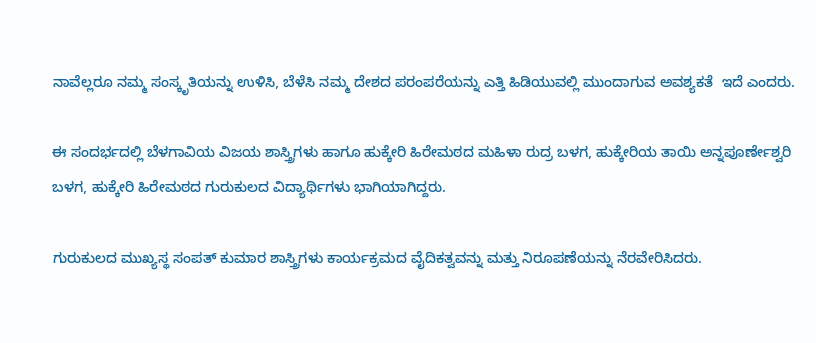ನಾವೆಲ್ಲರೂ ನಮ್ಮ ಸಂಸ್ಕೃತಿಯನ್ನು ಉಳಿಸಿ, ಬೆಳೆಸಿ ನಮ್ಮ ದೇಶದ ಪರಂಪರೆಯನ್ನು ಎತ್ತಿ ಹಿಡಿಯುವಲ್ಲಿ ಮುಂದಾಗುವ ಅವಶ್ಯಕತೆ  ಇದೆ ಎಂದರು.

ಈ ಸಂದರ್ಭದಲ್ಲಿ ಬೆಳಗಾವಿಯ ವಿಜಯ ಶಾಸ್ತ್ರಿಗಳು ಹಾಗೂ ಹುಕ್ಕೇರಿ ಹಿರೇಮಠದ ಮಹಿಳಾ ರುದ್ರ ಬಳಗ, ಹುಕ್ಕೇರಿಯ ತಾಯಿ ಅನ್ನಪೂರ್ಣೇಶ್ವರಿ ಬಳಗ, ಹುಕ್ಕೇರಿ ಹಿರೇಮಠದ ಗುರುಕುಲದ ವಿದ್ಯಾರ್ಥಿಗಳು ಭಾಗಿಯಾಗಿದ್ದರು.

ಗುರುಕುಲದ ಮುಖ್ಯಸ್ಥ ಸಂಪತ್ ಕುಮಾರ ಶಾಸ್ತ್ರಿಗಳು ಕಾರ್ಯಕ್ರಮದ ವೈದಿಕತ್ವವನ್ನು ಮತ್ತು ನಿರೂಪಣೆಯನ್ನು ನೆರವೇರಿಸಿದರು.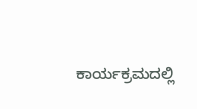ಕಾರ್ಯಕ್ರಮದಲ್ಲಿ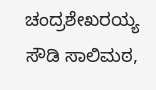ಚಂದ್ರಶೇಖರಯ್ಯ ಸೌಡಿ ಸಾಲಿಮಠ,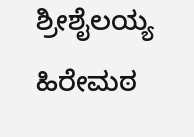ಶ್ರೀಶೈಲಯ್ಯ ಹಿರೇಮಠ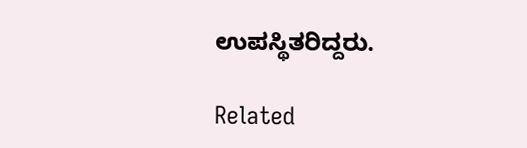ಉಪಸ್ಥಿತರಿದ್ದರು.

Related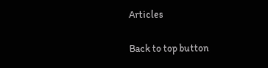Articles

Back to top button